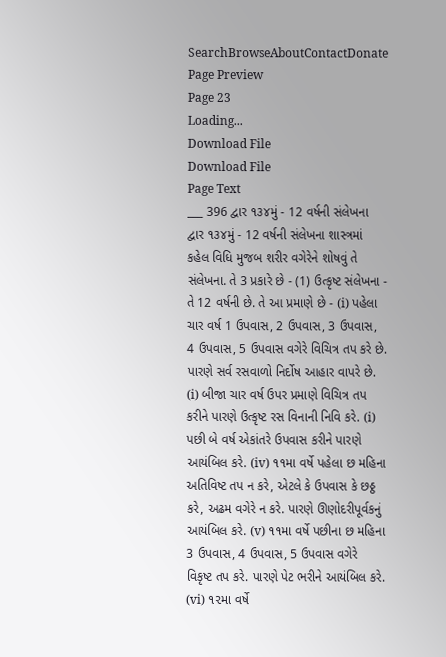SearchBrowseAboutContactDonate
Page Preview
Page 23
Loading...
Download File
Download File
Page Text
___ 396 દ્વાર ૧૩૪મું - 12 વર્ષની સંલેખના દ્વાર ૧૩૪મું - 12 વર્ષની સંલેખના શાસ્ત્રમાં કહેલ વિધિ મુજબ શરીર વગેરેને શોષવું તે સંલેખના. તે 3 પ્રકારે છે - (1) ઉત્કૃષ્ટ સંલેખના - તે 12 વર્ષની છે. તે આ પ્રમાણે છે - (i) પહેલા ચાર વર્ષ 1 ઉપવાસ, 2 ઉપવાસ, 3 ઉપવાસ, 4 ઉપવાસ, 5 ઉપવાસ વગેરે વિચિત્ર તપ કરે છે. પારણે સર્વ રસવાળો નિર્દોષ આહાર વાપરે છે. (i) બીજા ચાર વર્ષ ઉપર પ્રમાણે વિચિત્ર તપ કરીને પારણે ઉત્કૃષ્ટ રસ વિનાની નિવિ કરે. (i) પછી બે વર્ષ એકાંતરે ઉપવાસ કરીને પારણે આયંબિલ કરે. (iv) ૧૧મા વર્ષે પહેલા છ મહિના અતિવિષ્ટ તપ ન કરે, એટલે કે ઉપવાસ કે છઠ્ઠ કરે, અઢમ વગેરે ન કરે. પારણે ઊણોદરીપૂર્વકનું આયંબિલ કરે. (v) ૧૧મા વર્ષે પછીના છ મહિના 3 ઉપવાસ, 4 ઉપવાસ, 5 ઉપવાસ વગેરે વિકૃષ્ટ તપ કરે. પારણે પેટ ભરીને આયંબિલ કરે. (vi) ૧૨મા વર્ષે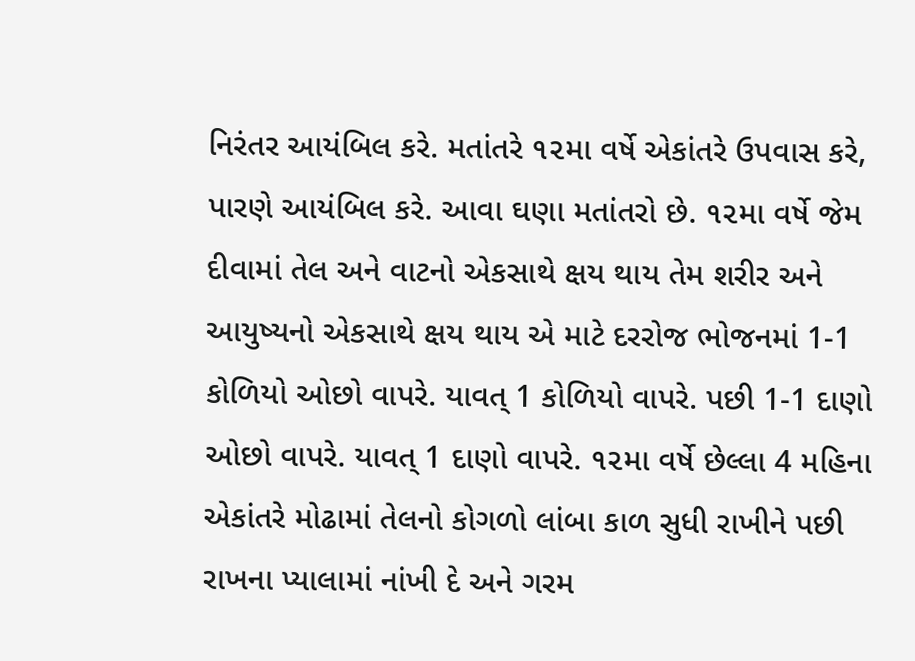નિરંતર આયંબિલ કરે. મતાંતરે ૧૨મા વર્ષે એકાંતરે ઉપવાસ કરે, પારણે આયંબિલ કરે. આવા ઘણા મતાંતરો છે. ૧૨મા વર્ષે જેમ દીવામાં તેલ અને વાટનો એકસાથે ક્ષય થાય તેમ શરીર અને આયુષ્યનો એકસાથે ક્ષય થાય એ માટે દરરોજ ભોજનમાં 1-1 કોળિયો ઓછો વાપરે. યાવત્ 1 કોળિયો વાપરે. પછી 1-1 દાણો ઓછો વાપરે. યાવત્ 1 દાણો વાપરે. ૧૨મા વર્ષે છેલ્લા 4 મહિના એકાંતરે મોઢામાં તેલનો કોગળો લાંબા કાળ સુધી રાખીને પછી રાખના પ્યાલામાં નાંખી દે અને ગરમ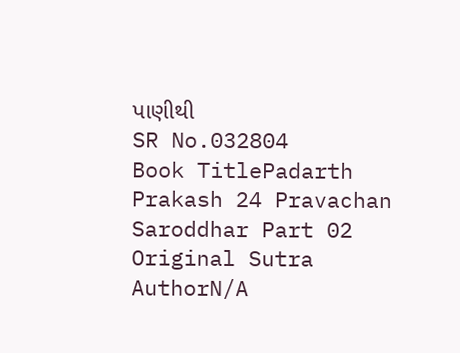પાણીથી
SR No.032804
Book TitlePadarth Prakash 24 Pravachan Saroddhar Part 02
Original Sutra AuthorN/A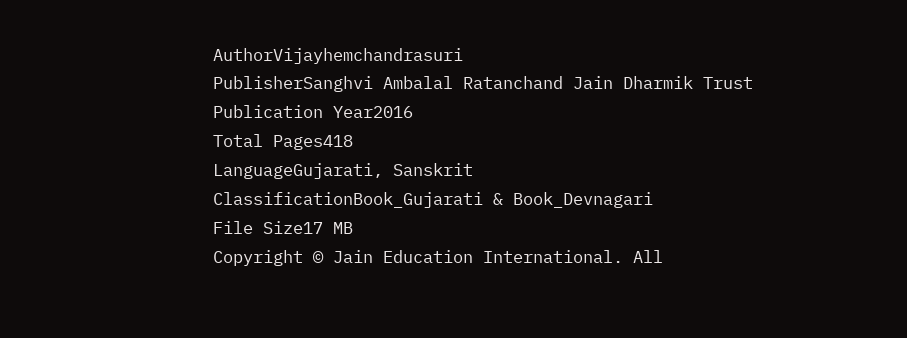AuthorVijayhemchandrasuri
PublisherSanghvi Ambalal Ratanchand Jain Dharmik Trust
Publication Year2016
Total Pages418
LanguageGujarati, Sanskrit
ClassificationBook_Gujarati & Book_Devnagari
File Size17 MB
Copyright © Jain Education International. All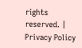rights reserved. | Privacy Policy